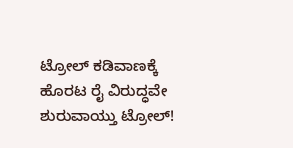ಟ್ರೋಲ್ ಕಡಿವಾಣಕ್ಕೆ ಹೊರಟ ರೈ ವಿರುದ್ಧವೇ ಶುರುವಾಯ್ತು ಟ್ರೋಲ್!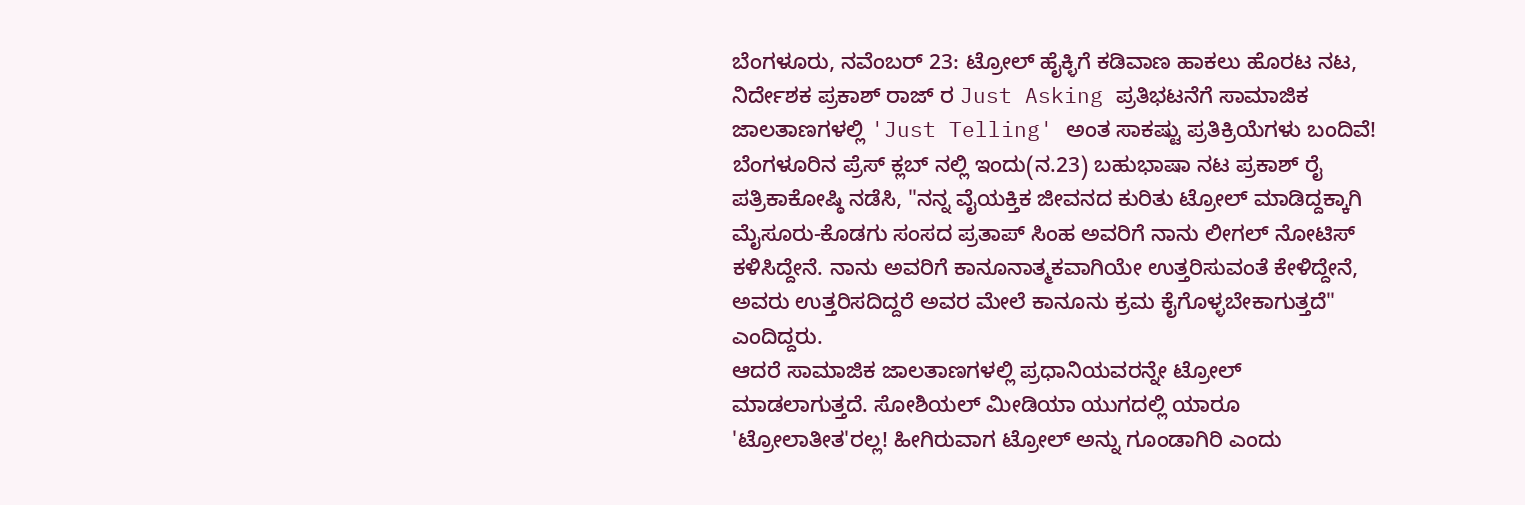ಬೆಂಗಳೂರು, ನವೆಂಬರ್ 23: ಟ್ರೋಲ್ ಹೈಕ್ಳಿಗೆ ಕಡಿವಾಣ ಹಾಕಲು ಹೊರಟ ನಟ, ನಿರ್ದೇಶಕ ಪ್ರಕಾಶ್ ರಾಜ್ ರ Just Asking ಪ್ರತಿಭಟನೆಗೆ ಸಾಮಾಜಿಕ ಜಾಲತಾಣಗಳಲ್ಲಿ 'Just Telling' ಅಂತ ಸಾಕಷ್ಟು ಪ್ರತಿಕ್ರಿಯೆಗಳು ಬಂದಿವೆ!
ಬೆಂಗಳೂರಿನ ಪ್ರೆಸ್ ಕ್ಲಬ್ ನಲ್ಲಿ ಇಂದು(ನ.23) ಬಹುಭಾಷಾ ನಟ ಪ್ರಕಾಶ್ ರೈ ಪತ್ರಿಕಾಕೋಷ್ಠಿ ನಡೆಸಿ, "ನನ್ನ ವೈಯಕ್ತಿಕ ಜೀವನದ ಕುರಿತು ಟ್ರೋಲ್ ಮಾಡಿದ್ದಕ್ಕಾಗಿ ಮೈಸೂರು-ಕೊಡಗು ಸಂಸದ ಪ್ರತಾಪ್ ಸಿಂಹ ಅವರಿಗೆ ನಾನು ಲೀಗಲ್ ನೋಟಿಸ್ ಕಳಿಸಿದ್ದೇನೆ. ನಾನು ಅವರಿಗೆ ಕಾನೂನಾತ್ಮಕವಾಗಿಯೇ ಉತ್ತರಿಸುವಂತೆ ಕೇಳಿದ್ದೇನೆ, ಅವರು ಉತ್ತರಿಸದಿದ್ದರೆ ಅವರ ಮೇಲೆ ಕಾನೂನು ಕ್ರಮ ಕೈಗೊಳ್ಳಬೇಕಾಗುತ್ತದೆ" ಎಂದಿದ್ದರು.
ಆದರೆ ಸಾಮಾಜಿಕ ಜಾಲತಾಣಗಳಲ್ಲಿ ಪ್ರಧಾನಿಯವರನ್ನೇ ಟ್ರೋಲ್ ಮಾಡಲಾಗುತ್ತದೆ. ಸೋಶಿಯಲ್ ಮೀಡಿಯಾ ಯುಗದಲ್ಲಿ ಯಾರೂ 'ಟ್ರೋಲಾತೀತ'ರಲ್ಲ! ಹೀಗಿರುವಾಗ ಟ್ರೋಲ್ ಅನ್ನು ಗೂಂಡಾಗಿರಿ ಎಂದು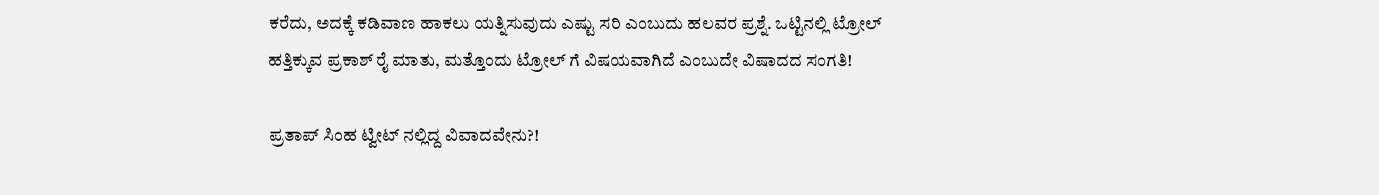ಕರೆದು, ಅದಕ್ಕೆ ಕಡಿವಾಣ ಹಾಕಲು ಯತ್ನಿಸುವುದು ಎಷ್ಟು ಸರಿ ಎಂಬುದು ಹಲವರ ಪ್ರಶ್ನೆ. ಒಟ್ಟಿನಲ್ಲಿ ಟ್ರೋಲ್ ಹತ್ತಿಕ್ಕುವ ಪ್ರಕಾಶ್ ರೈ ಮಾತು, ಮತ್ತೊಂದು ಟ್ರೋಲ್ ಗೆ ವಿಷಯವಾಗಿದೆ ಎಂಬುದೇ ವಿಷಾದದ ಸಂಗತಿ!

ಪ್ರತಾಪ್ ಸಿಂಹ ಟ್ವೀಟ್ ನಲ್ಲಿದ್ದ ವಿವಾದವೇನು?!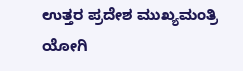ಉತ್ತರ ಪ್ರದೇಶ ಮುಖ್ಯಮಂತ್ರಿ ಯೋಗಿ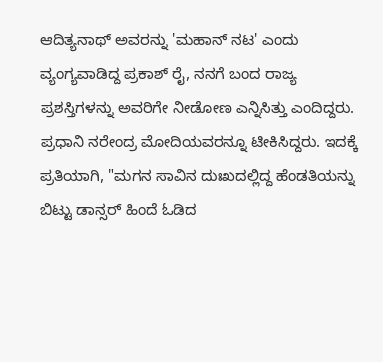ಆದಿತ್ಯನಾಥ್ ಅವರನ್ನು 'ಮಹಾನ್ ನಟ' ಎಂದು ವ್ಯಂಗ್ಯವಾಡಿದ್ದ ಪ್ರಕಾಶ್ ರೈ, ನನಗೆ ಬಂದ ರಾಜ್ಯ ಪ್ರಶಸ್ತಿಗಳನ್ನು ಅವರಿಗೇ ನೀಡೋಣ ಎನ್ನಿಸಿತ್ತು ಎಂದಿದ್ದರು.
ಪ್ರಧಾನಿ ನರೇಂದ್ರ ಮೋದಿಯವರನ್ನೂ ಟೀಕಿಸಿದ್ದರು. ಇದಕ್ಕೆ ಪ್ರತಿಯಾಗಿ, "ಮಗನ ಸಾವಿನ ದುಃಖದಲ್ಲಿದ್ದ ಹೆಂಡತಿಯನ್ನು ಬಿಟ್ಟು ಡಾನ್ಸರ್ ಹಿಂದೆ ಓಡಿದ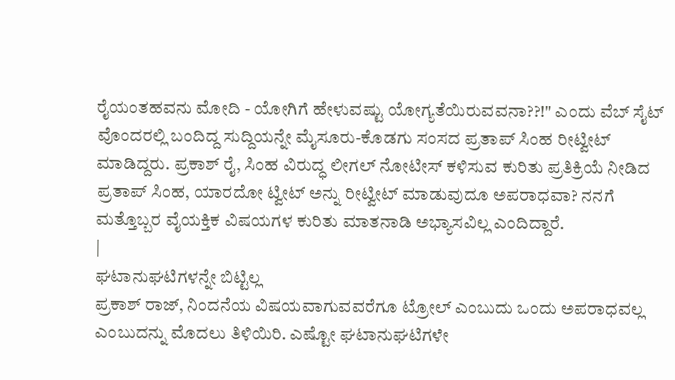ರೈಯಂತಹವನು ಮೋದಿ - ಯೋಗಿಗೆ ಹೇಳುವಷ್ಟು ಯೋಗ್ಯತೆಯಿರುವವನಾ??!" ಎಂದು ವೆಬ್ ಸೈಟ್ ವೊಂದರಲ್ಲಿ ಬಂದಿದ್ದ ಸುದ್ದಿಯನ್ನೇ ಮೈಸೂರು-ಕೊಡಗು ಸಂಸದ ಪ್ರತಾಪ್ ಸಿಂಹ ರೀಟ್ವೀಟ್ ಮಾಡಿದ್ದರು. ಪ್ರಕಾಶ್ ರೈ, ಸಿಂಹ ವಿರುದ್ಧ ಲೀಗಲ್ ನೋಟೀಸ್ ಕಳಿಸುವ ಕುರಿತು ಪ್ರತಿಕ್ರಿಯೆ ನೀಡಿದ ಪ್ರತಾಪ್ ಸಿಂಹ, ಯಾರದೋ ಟ್ವೀಟ್ ಅನ್ನು ರೀಟ್ವೀಟ್ ಮಾಡುವುದೂ ಅಪರಾಧವಾ? ನನಗೆ ಮತ್ತೊಬ್ಬರ ವೈಯಕ್ತಿಕ ವಿಷಯಗಳ ಕುರಿತು ಮಾತನಾಡಿ ಅಭ್ಯಾಸವಿಲ್ಲ ಎಂದಿದ್ದಾರೆ.
|
ಘಟಾನುಘಟಿಗಳನ್ನೇ ಬಿಟ್ಟಿಲ್ಲ
ಪ್ರಕಾಶ್ ರಾಜ್, ನಿಂದನೆಯ ವಿಷಯವಾಗುವವರೆಗೂ ಟ್ರೋಲ್ ಎಂಬುದು ಒಂದು ಅಪರಾಧವಲ್ಲ ಎಂಬುದನ್ನು ಮೊದಲು ತಿಳಿಯಿರಿ. ಎಷ್ಟೋ ಘಟಾನುಘಟಿಗಳೇ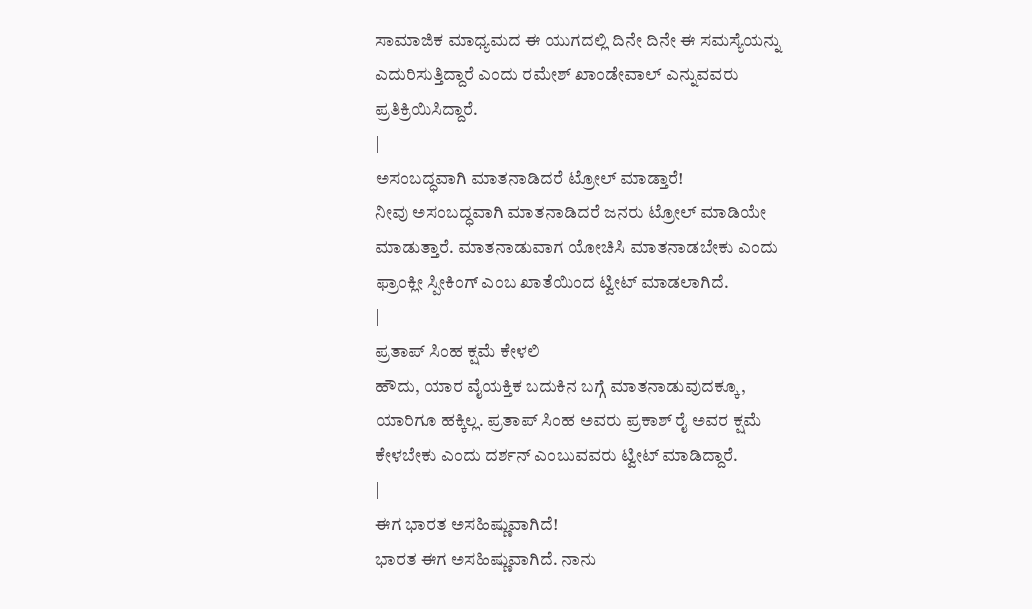ಸಾಮಾಜಿಕ ಮಾಧ್ಯಮದ ಈ ಯುಗದಲ್ಲಿ ದಿನೇ ದಿನೇ ಈ ಸಮಸ್ಯೆಯನ್ನು ಎದುರಿಸುತ್ತಿದ್ದಾರೆ ಎಂದು ರಮೇಶ್ ಖಾಂಡೇವಾಲ್ ಎನ್ನುವವರು ಪ್ರತಿಕ್ರಿಯಿಸಿದ್ದಾರೆ.
|
ಅಸಂಬದ್ಧವಾಗಿ ಮಾತನಾಡಿದರೆ ಟ್ರೋಲ್ ಮಾಡ್ತಾರೆ!
ನೀವು ಅಸಂಬದ್ಧವಾಗಿ ಮಾತನಾಡಿದರೆ ಜನರು ಟ್ರೋಲ್ ಮಾಡಿಯೇ ಮಾಡುತ್ತಾರೆ. ಮಾತನಾಡುವಾಗ ಯೋಚಿಸಿ ಮಾತನಾಡಬೇಕು ಎಂದು ಫ್ರಾಂಕ್ಲೀ ಸ್ಪೀಕಿಂಗ್ ಎಂಬ ಖಾತೆಯಿಂದ ಟ್ವೀಟ್ ಮಾಡಲಾಗಿದೆ.
|
ಪ್ರತಾಪ್ ಸಿಂಹ ಕ್ಷಮೆ ಕೇಳಲಿ
ಹೌದು, ಯಾರ ವೈಯಕ್ತಿಕ ಬದುಕಿನ ಬಗ್ಗೆ ಮಾತನಾಡುವುದಕ್ಕೂ, ಯಾರಿಗೂ ಹಕ್ಕಿಲ್ಲ. ಪ್ರತಾಪ್ ಸಿಂಹ ಅವರು ಪ್ರಕಾಶ್ ರೈ ಅವರ ಕ್ಷಮೆ ಕೇಳಬೇಕು ಎಂದು ದರ್ಶನ್ ಎಂಬುವವರು ಟ್ವೀಟ್ ಮಾಡಿದ್ದಾರೆ.
|
ಈಗ ಭಾರತ ಅಸಹಿಷ್ಣುವಾಗಿದೆ!
ಭಾರತ ಈಗ ಅಸಹಿಷ್ಣುವಾಗಿದೆ. ನಾನು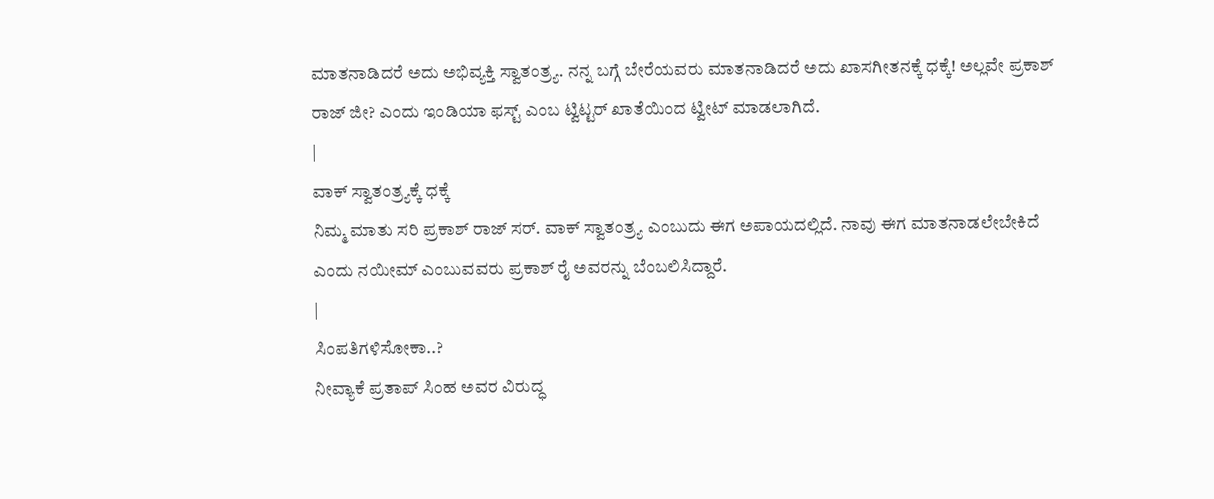ಮಾತನಾಡಿದರೆ ಅದು ಅಭಿವ್ಯಕ್ತಿ ಸ್ವಾತಂತ್ರ್ಯ. ನನ್ನ ಬಗ್ಗೆ ಬೇರೆಯವರು ಮಾತನಾಡಿದರೆ ಅದು ಖಾಸಗೀತನಕ್ಕೆ ಧಕ್ಕೆ! ಅಲ್ಲವೇ ಪ್ರಕಾಶ್ ರಾಜ್ ಜೀ? ಎಂದು ಇಂಡಿಯಾ ಫಸ್ಟ್ ಎಂಬ ಟ್ವಿಟ್ಟರ್ ಖಾತೆಯಿಂದ ಟ್ವೀಟ್ ಮಾಡಲಾಗಿದೆ.
|
ವಾಕ್ ಸ್ವಾತಂತ್ರ್ಯಕ್ಕೆ ಧಕ್ಕೆ
ನಿಮ್ಮ ಮಾತು ಸರಿ ಪ್ರಕಾಶ್ ರಾಜ್ ಸರ್. ವಾಕ್ ಸ್ವಾತಂತ್ರ್ಯ ಎಂಬುದು ಈಗ ಅಪಾಯದಲ್ಲಿದೆ. ನಾವು ಈಗ ಮಾತನಾಡಲೇಬೇಕಿದೆ ಎಂದು ನಯೀಮ್ ಎಂಬುವವರು ಪ್ರಕಾಶ್ ರೈ ಅವರನ್ನು ಬೆಂಬಲಿಸಿದ್ದಾರೆ.
|
ಸಿಂಪತಿಗಳಿಸೋಕಾ..?
ನೀವ್ಯಾಕೆ ಪ್ರತಾಪ್ ಸಿಂಹ ಅವರ ವಿರುದ್ಧ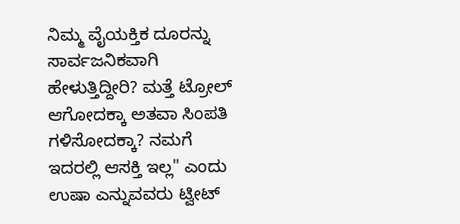ನಿಮ್ಮ ವೈಯಕ್ತಿಕ ದೂರನ್ನು ಸಾರ್ವಜನಿಕವಾಗಿ ಹೇಳುತ್ತಿದ್ದೀರಿ? ಮತ್ತೆ ಟ್ರೋಲ್ ಆಗೋದಕ್ಕಾ ಅತವಾ ಸಿಂಪತಿ ಗಳಿಸೋದಕ್ಕಾ? ನಮಗೆ ಇದರಲ್ಲಿ ಆಸಕ್ತಿ ಇಲ್ಲ" ಎಂದು ಉಷಾ ಎನ್ನುವವರು ಟ್ವೀಟ್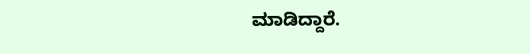ಮಾಡಿದ್ದಾರೆ.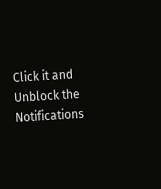Click it and Unblock the Notifications